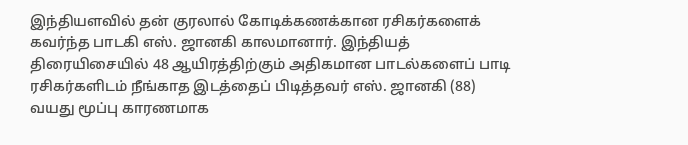இந்தியளவில் தன் குரலால் கோடிக்கணக்கான ரசிகர்களைக் கவர்ந்த பாடகி எஸ். ஜானகி காலமானார். இந்தியத் திரையிசையில் 48 ஆயிரத்திற்கும் அதிகமான பாடல்களைப் பாடி ரசிகர்களிடம் நீங்காத இடத்தைப் பிடித்தவர் எஸ். ஜானகி (88) வயது மூப்பு காரணமாக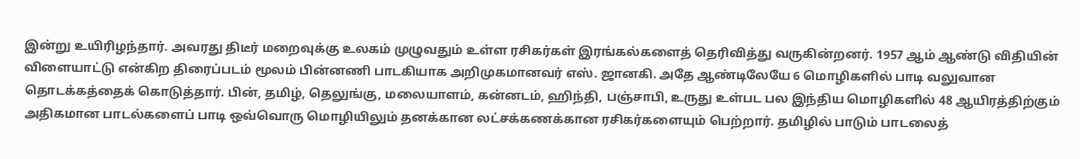இன்று உயிரிழந்தார். அவரது திடீர் மறைவுக்கு உலகம் முழுவதும் உள்ள ரசிகர்கள் இரங்கல்களைத் தெரிவித்து வருகின்றனர். 1957 ஆம் ஆண்டு விதியின் விளையாட்டு என்கிற திரைப்படம் மூலம் பின்னணி பாடகியாக அறிமுகமானவர் எஸ். ஜானகி. அதே ஆண்டிலேயே 6 மொழிகளில் பாடி வலுவான தொடக்கத்தைக் கொடுத்தார். பின், தமிழ், தெலுங்கு, மலையாளம், கன்னடம், ஹிந்தி, பஞ்சாபி, உருது உள்பட பல இந்திய மொழிகளில் 48 ஆயிரத்திற்கும் அதிகமான பாடல்களைப் பாடி ஒவ்வொரு மொழியிலும் தனக்கான லட்சக்கணக்கான ரசிகர்களையும் பெற்றார். தமிழில் பாடும் பாடலைத்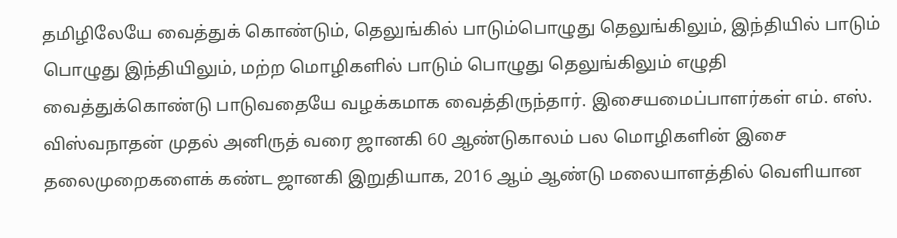தமிழிலேயே வைத்துக் கொண்டும், தெலுங்கில் பாடும்பொழுது தெலுங்கிலும், இந்தியில் பாடும் பொழுது இந்தியிலும், மற்ற மொழிகளில் பாடும் பொழுது தெலுங்கிலும் எழுதி வைத்துக்கொண்டு பாடுவதையே வழக்கமாக வைத்திருந்தார். இசையமைப்பாளர்கள் எம். எஸ். விஸ்வநாதன் முதல் அனிருத் வரை ஜானகி 60 ஆண்டுகாலம் பல மொழிகளின் இசை தலைமுறைகளைக் கண்ட ஜானகி இறுதியாக, 2016 ஆம் ஆண்டு மலையாளத்தில் வெளியான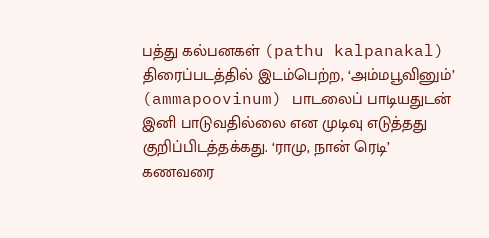பத்து கல்பனகள் (pathu kalpanakal) திரைப்படத்தில் இடம்பெற்ற, ‘அம்மபூவினும்’ (ammapoovinum) பாடலைப் பாடியதுடன் இனி பாடுவதில்லை என முடிவு எடுத்தது குறிப்பிடத்தக்கது. ‘ராமு, நான் ரெடி’ கணவரை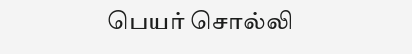பெயர் சொல்லி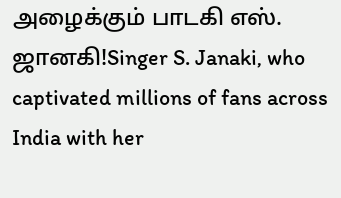அழைக்கும் பாடகி எஸ். ஜானகி!Singer S. Janaki, who captivated millions of fans across India with her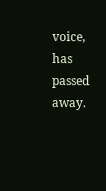voice, has passed away.